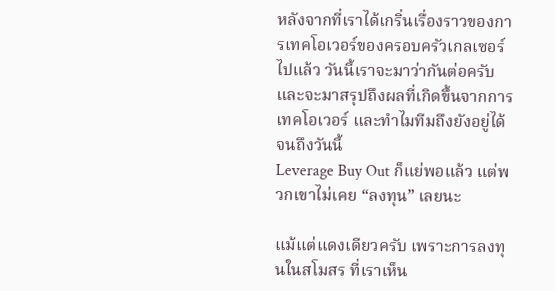หลังจากที่เราได้เกริ่นเรื่องราวของการเทคโอเวอร์ของครอบครัวเกลเซอร์ไปแล้ว วันนี้เราจะมาว่ากันต่อครับ และจะมาสรุปถึงผลที่เกิดขึ้นจากการเทคโอเวอร์ และทำไมทีมถึงยังอยู่ได้จนถึงวันนี้
Leverage Buy Out ก็แย่พอแล้ว แต่พวกเขาไม่เคย “ลงทุน” เลยนะ

แม้แต่แดงเดียวครับ เพราะการลงทุนในสโมสร ที่เราเห็น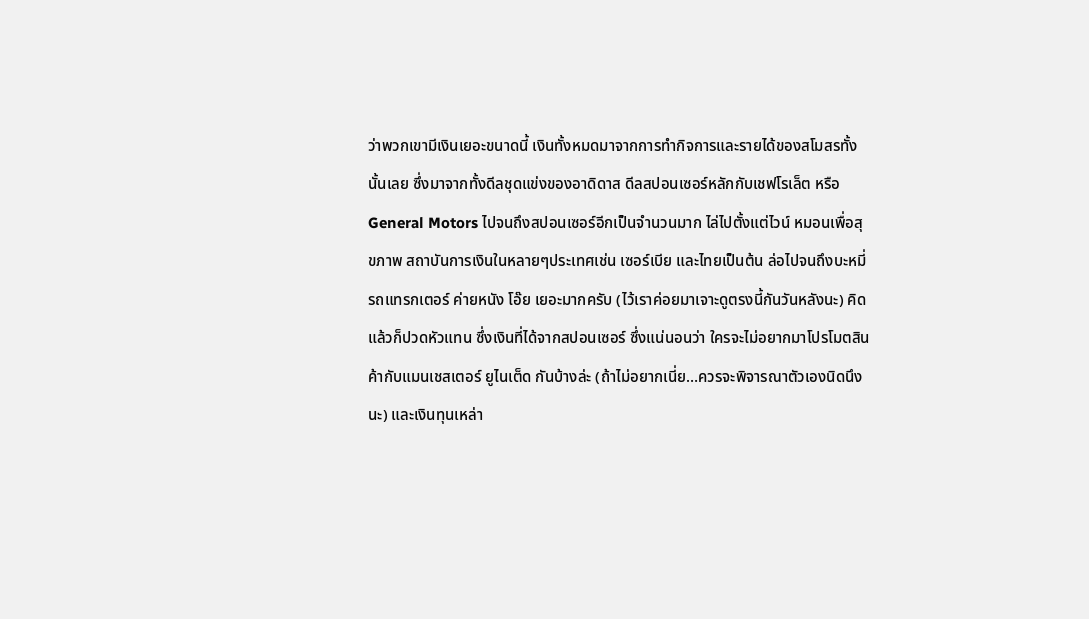ว่าพวกเขามีเงินเยอะขนาดนี้ เงินทั้งหมดมาจากการทำกิจการและรายได้ของสโมสรทั้งนั้นเลย ซึ่งมาจากทั้งดีลชุดแข่งของอาดิดาส ดีลสปอนเซอร์หลักกับเชฟโรเล็ต หรือ General Motors ไปจนถึงสปอนเซอร์อีกเป็นจำนวนมาก ไล่ไปตั้งแต่ไวน์ หมอนเพื่อสุขภาพ สถาบันการเงินในหลายๆประเทศเช่น เซอร์เบีย และไทยเป็นต้น ล่อไปจนถึงบะหมี่ รถแทรกเตอร์ ค่ายหนัง โอ๊ย เยอะมากครับ (ไว้เราค่อยมาเจาะดูตรงนี้กันวันหลังนะ) คิดแล้วก็ปวดหัวแทน ซึ่งเงินที่ได้จากสปอนเซอร์ ซึ่งแน่นอนว่า ใครจะไม่อยากมาโปรโมตสินค้ากับแมนเชสเตอร์ ยูไนเต็ด กันบ้างล่ะ (ถ้าไม่อยากเนี่ย…ควรจะพิจารณาตัวเองนิดนึงนะ) และเงินทุนเหล่า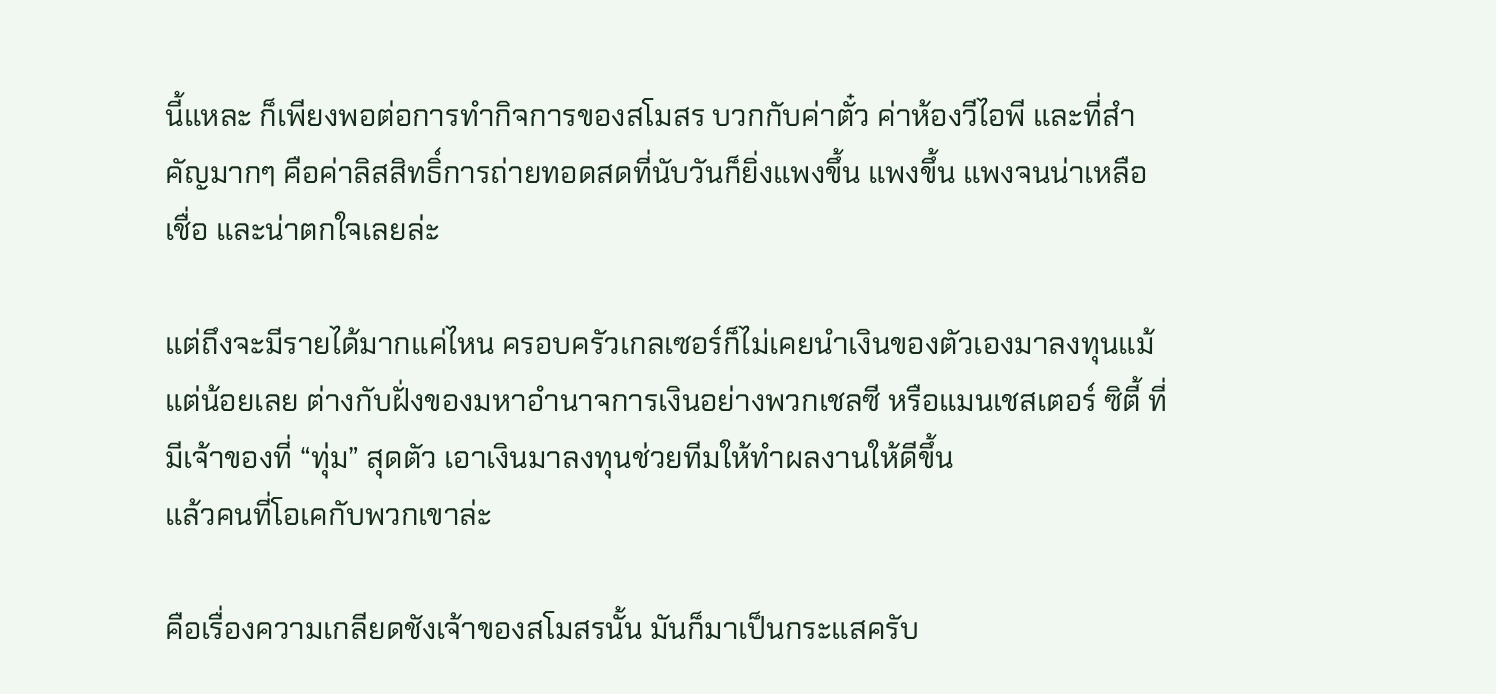นี้แหละ ก็เพียงพอต่อการทำกิจการของสโมสร บวกกับค่าตั๋ว ค่าห้องวีไอพี และที่สำคัญมากๆ คือค่าลิสสิทธิ์การถ่ายทอดสดที่นับวันก็ยิ่งแพงขึ้น แพงขึ้น แพงจนน่าเหลือเชื่อ และน่าตกใจเลยล่ะ

แต่ถึงจะมีรายได้มากแค่ไหน ครอบครัวเกลเซอร์ก็ไม่เคยนำเงินของตัวเองมาลงทุนแม้แต่น้อยเลย ต่างกับฝั่งของมหาอำนาจการเงินอย่างพวกเชลซี หรือแมนเชสเตอร์ ซิตี้ ที่มีเจ้าของที่ “ทุ่ม” สุดตัว เอาเงินมาลงทุนช่วยทีมให้ทำผลงานให้ดีขึ้น
แล้วคนที่โอเคกับพวกเขาล่ะ

คือเรื่องความเกลียดชังเจ้าของสโมสรนั้น มันก็มาเป็นกระแสครับ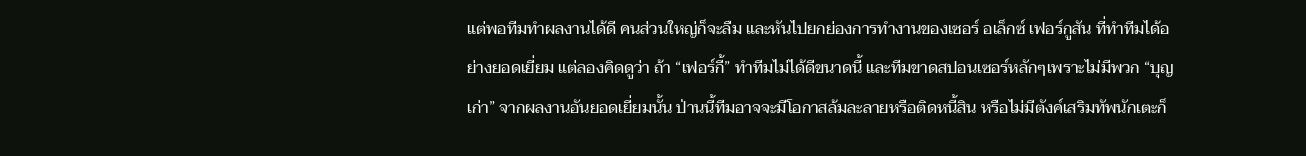แต่พอทีมทำผลงานได้ดี คนส่วนใหญ่ก็จะลืม และหันไปยกย่องการทำงานของเซอร์ อเล็กซ์ เฟอร์กูสัน ที่ทำทีมได้อย่างยอดเยี่ยม แต่ลองคิดดูว่า ถ้า “เฟอร์กี้” ทำทีมไม่ได้ดีขนาดนี้ และทีมขาดสปอนเซอร์หลักๆเพราะไม่มีพวก “บุญเก่า” จากผลงานอันยอดเยี่ยมนั้น ป่านนี้ทีมอาจจะมีโอกาสล้มละลายหรือติดหนี้สิน หรือไม่มีตังค์เสริมทัพนักเตะก็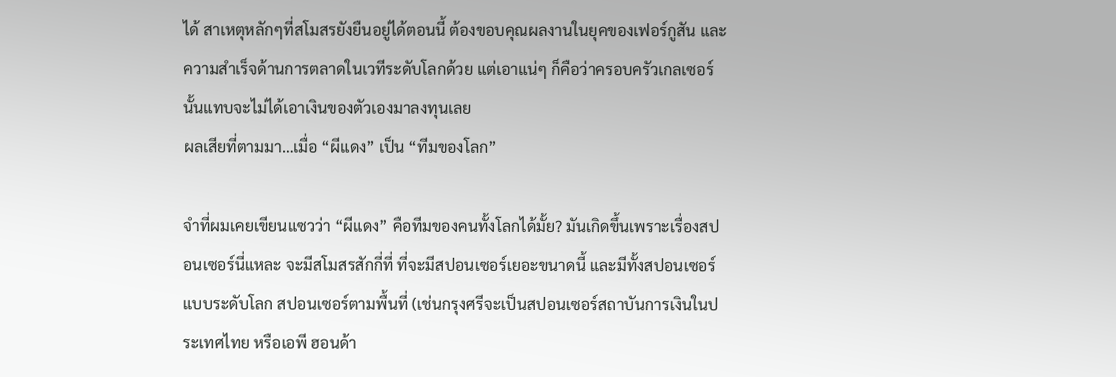ได้ สาเหตุหลักๆที่สโมสรยังยืนอยู่ได้ตอนนี้ ต้องขอบคุณผลงานในยุคของเฟอร์กูสัน และความสำเร็จด้านการตลาดในเวทีระดับโลกด้วย แต่เอาแน่ๆ ก็คือว่าครอบครัวเกลเซอร์นั้นแทบจะไม่ได้เอาเงินของตัวเองมาลงทุนเลย
ผลเสียที่ตามมา…เมื่อ “ผีแดง” เป็น “ทีมของโลก”

จำที่ผมเคยเขียนแซวว่า “ผีแดง” คือทีมของคนทั้งโลกได้มั้ย? มันเกิดขึ้นเพราะเรื่องสปอนเซอร์นี่แหละ จะมีสโมสรสักกี่ที่ ที่จะมีสปอนเซอร์เยอะขนาดนี้ และมีทั้งสปอนเซอร์แบบระดับโลก สปอนเซอร์ตามพื้นที่ (เช่นกรุงศรีจะเป็นสปอนเซอร์สถาบันการเงินในประเทศไทย หรือเอพี ฮอนด้า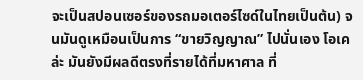จะเป็นสปอนเซอร์ของรถมอเตอร์ไซด์ในไทยเป็นต้น) จนมันดูเหมือนเป็นการ “ขายวิญญาณ” ไปนั่นเอง โอเคล่ะ มันยังมีผลดีตรงที่รายได้ที่มหาศาล ที่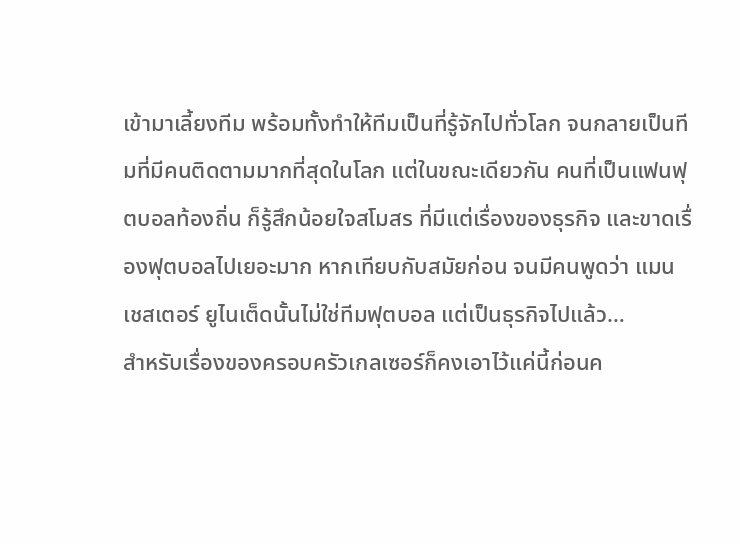เข้ามาเลี้ยงทีม พร้อมทั้งทำให้ทีมเป็นที่รู้จักไปทั่วโลก จนกลายเป็นทีมที่มีคนติดตามมากที่สุดในโลก แต่ในขณะเดียวกัน คนที่เป็นแฟนฟุตบอลท้องถิ่น ก็รู้สึกน้อยใจสโมสร ที่มีแต่เรื่องของธุรกิจ และขาดเรื่องฟุตบอลไปเยอะมาก หากเทียบกับสมัยก่อน จนมีคนพูดว่า แมนเชสเตอร์ ยูไนเต็ดนั้นไม่ใช่ทีมฟุตบอล แต่เป็นธุรกิจไปแล้ว…
สำหรับเรื่องของครอบครัวเกลเซอร์ก็คงเอาไว้แค่นี้ก่อนค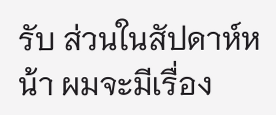รับ ส่วนในสัปดาห์หน้า ผมจะมีเรื่อง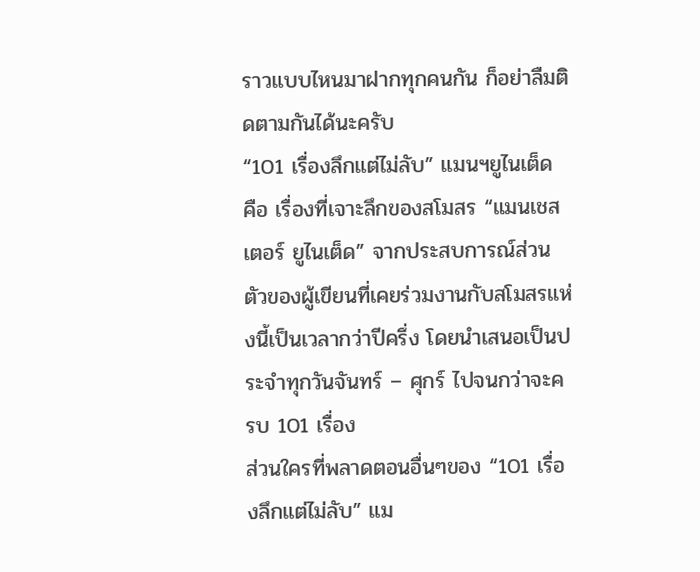ราวแบบไหนมาฝากทุกคนกัน ก็อย่าลืมติดตามกันได้นะครับ
“101 เรื่องลึกแต่ไม่ลับ” แมนฯยูไนเต็ด คือ เรื่องที่เจาะลึกของสโมสร “แมนเชสเตอร์ ยูไนเต็ด” จากประสบการณ์ส่วนตัวของผู้เขียนที่เคยร่วมงานกับสโมสรแห่งนี้เป็นเวลากว่าปีครึ่ง โดยนำเสนอเป็นประจำทุกวันจันทร์ – ศุกร์ ไปจนกว่าจะครบ 101 เรื่อง
ส่วนใครที่พลาดตอนอื่นๆของ “101 เรื่องลึกแต่ไม่ลับ” แม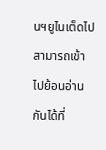นฯยูไนเต็ดไป สามารถเข้าไปย้อนอ่านกันได้ที่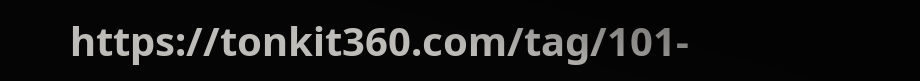https://tonkit360.com/tag/101-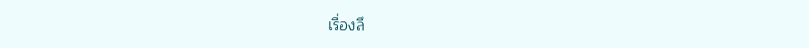เรื่องลึ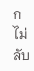กไม่ลับ